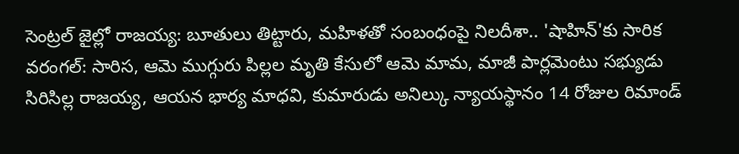సెంట్రల్ జైల్లో రాజయ్య: బూతులు తిట్టారు, మహిళతో సంబంధంపై నిలదీశా.. 'షాహిన్'కు సారిక
వరంగల్: సారిస, ఆమె ముగ్గురు పిల్లల మృతి కేసులో ఆమె మామ, మాజీ పార్లమెంటు సభ్యుడు సిరిసిల్ల రాజయ్య, ఆయన భార్య మాధవి, కుమారుడు అనిల్కు న్యాయస్థానం 14 రోజుల రిమాండ్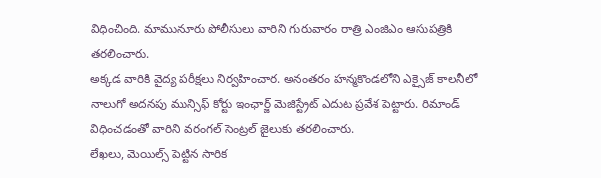విధించింది. మామునూరు పోలీసులు వారిని గురువారం రాత్రి ఎంజిఎం ఆసుపత్రికి తరలించారు.
అక్కడ వారికి వైద్య పరీక్షలు నిర్వహించార. అనంతరం హన్మకొండలోని ఎక్సైజ్ కాలనీలో నాలుగో అదనపు మున్సిఫ్ కోర్టు ఇంఛార్జ్ మెజిస్ట్రేట్ ఎదుట ప్రవేశ పెట్టారు. రిమాండ్ విధించడంతో వారిని వరంగల్ సెంట్రల్ జైలుకు తరలించారు.
లేఖలు, మెయిల్స్ పెట్టిన సారిక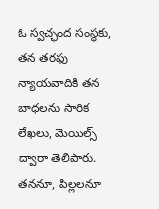ఓ స్వచ్ఛంద సంస్థకు, తన తరఫు న్యాయవాదికి తన బాధలను సారిక లేఖలు, మెయిల్స్ ద్వారా తెలిపారు. తననూ, పిల్లలనూ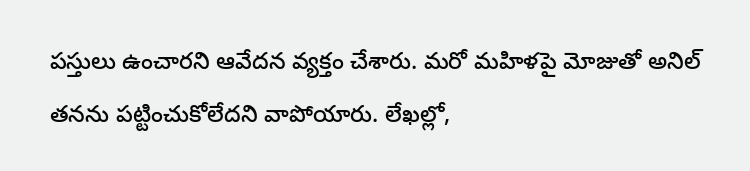పస్తులు ఉంచారని ఆవేదన వ్యక్తం చేశారు. మరో మహిళపై మోజుతో అనిల్ తనను పట్టించుకోలేదని వాపోయారు. లేఖల్లో,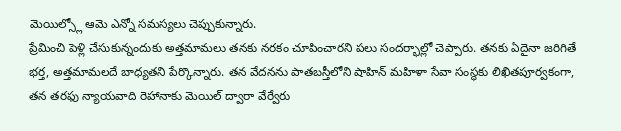మెయిల్స్లో ఆమె ఎన్నో సమస్యలు చెప్పుకున్నారు.
ప్రేమించి పెళ్లి చేసుకున్నందుకు అత్తమామలు తనకు నరకం చూపించారని పలు సందర్భాల్లో చెప్పారు. తనకు ఏదైనా జరిగితే భర్త, అత్తమామలదే బాధ్యతని పేర్కొన్నారు. తన వేదనను పాతబస్తీలోని షాహిన్ మహిళా సేవా సంస్థకు లిఖితపూర్వకంగా, తన తరఫు న్యాయవాది రెహానాకు మెయిల్ ద్వారా వేర్వేరు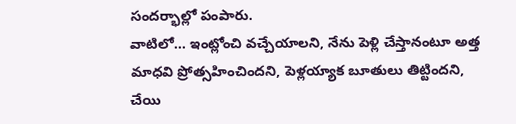సందర్భాల్లో పంపారు.
వాటిలో... ఇంట్లోంచి వచ్చేయాలని, నేను పెళ్లి చేస్తానంటూ అత్త మాధవి ప్రోత్సహించిందని, పెళ్లయ్యాక బూతులు తిట్టిందని, చేయి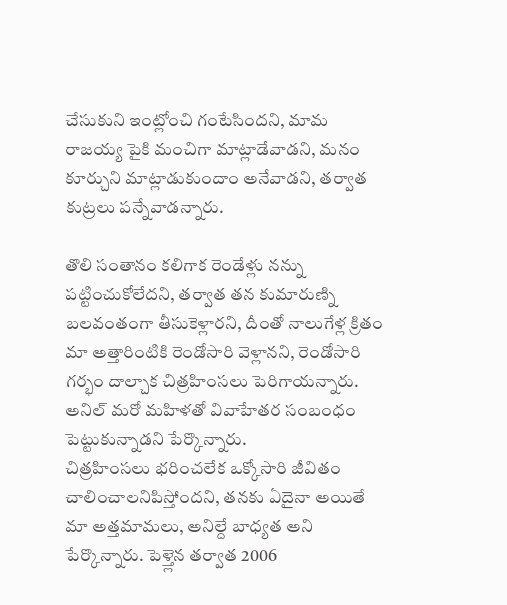చేసుకుని ఇంట్లోంచి గంటేసిందని, మామ రాజయ్య పైకి మంచిగా మాట్లాడేవాడని, మనం కూర్చుని మాట్లాడుకుందాం అనేవాడని, తర్వాత కుట్రలు పన్నేవాడన్నారు.

తొలి సంతానం కలిగాక రెండేళ్లు నన్ను పట్టించుకోలేదని, తర్వాత తన కుమారుణ్ని బలవంతంగా తీసుకెళ్లారని, దీంతో నాలుగేళ్ల క్రితం మా అత్తారింటికి రెండోసారి వెళ్లానని, రెండోసారి గర్భం దాల్చాక చిత్రహింసలు పెరిగాయన్నారు. అనిల్ మరో మహిళతో వివాహేతర సంబంధం పెట్టుకున్నాడని పేర్కొన్నారు.
చిత్రహింసలు భరించలేక ఒక్కోసారి జీవితం చాలించాలనిపిస్తోందని, తనకు ఏదైనా అయితే మా అత్తమామలు, అనిల్దే బాధ్యత అని పేర్కొన్నారు. పెళ్త్లెన తర్వాత 2006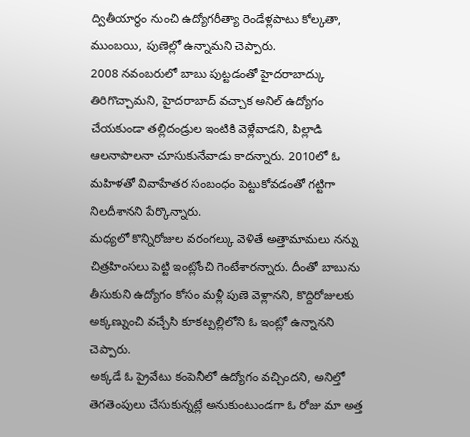ద్వితీయార్థం నుంచి ఉద్యోగరీత్యా రెండేళ్లపాటు కోల్కతా, ముంబయి, పుణెల్లో ఉన్నామని చెప్పారు.
2008 నవంబరులో బాబు పుట్టడంతో హైదరాబాద్కు తిరిగొచ్చామని, హైదరాబాద్ వచ్చాక అనిల్ ఉద్యోగం చేయకుండా తల్లిదండ్రుల ఇంటికి వెళ్లేవాడని, పిల్లాడి ఆలనాపాలనా చూసుకునేవాడు కాదన్నారు. 2010లో ఓ మహిళతో వివాహేతర సంబంధం పెట్టుకోవడంతో గట్టిగా నిలదీశానని పేర్కొన్నారు.
మధ్యలో కొన్నిరోజుల వరంగల్కు వెళితే అత్తామామలు నన్ను చిత్రహింసలు పెట్టి ఇంట్లోంచి గెంటేశారన్నారు. దీంతో బాబును తీసుకుని ఉద్యోగం కోసం మళ్లీ పుణె వెళ్లానని, కొద్దిరోజులకు అక్కణ్నుంచి వచ్చేసి కూకట్పల్లిలోని ఓ ఇంట్లో ఉన్నానని చెప్పారు.
అక్కడే ఓ ప్రైవేటు కంపెనీలో ఉద్యోగం వచ్చిందని, అనిల్తో తెగతెంపులు చేసుకున్నట్లే అనుకుంటుండగా ఓ రోజు మా అత్త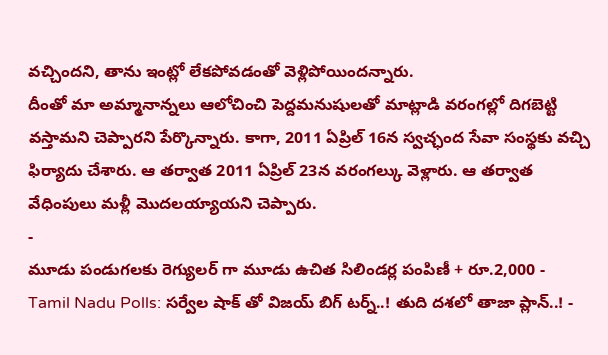వచ్చిందని, తాను ఇంట్లో లేకపోవడంతో వెళ్లిపోయిందన్నారు.
దీంతో మా అమ్మానాన్నలు ఆలోచించి పెద్దమనుషులతో మాట్లాడి వరంగల్లో దిగబెట్టి వస్తామని చెప్పారని పేర్కొన్నారు. కాగా, 2011 ఏప్రిల్ 16న స్వచ్ఛంద సేవా సంస్థకు వచ్చి ఫిర్యాదు చేశారు. ఆ తర్వాత 2011 ఏప్రిల్ 23న వరంగల్కు వెళ్లారు. ఆ తర్వాత వేధింపులు మళ్లీ మొదలయ్యాయని చెప్పారు.
-
మూడు పండుగలకు రెగ్యులర్ గా మూడు ఉచిత సిలిండర్ల పంపిణీ + రూ.2,000 -
Tamil Nadu Polls: సర్వేల షాక్ తో విజయ్ బిగ్ టర్న్..! తుది దశలో తాజా ప్లాన్..! -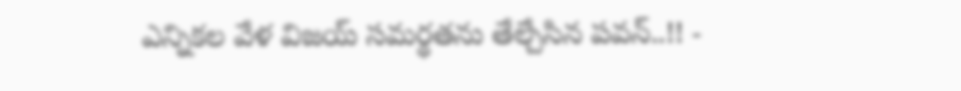ఎన్నికల వేళ విజయ్ సమర్థతను తేల్చేసిన పవన్..!! -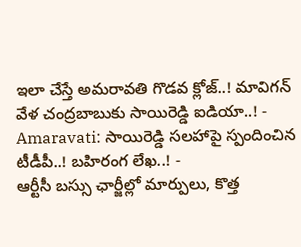ఇలా చేస్తే అమరావతి గొడవ క్లోజ్..! మావిగన్ వేళ చంద్రబాబుకు సాయిరెడ్డి ఐడియా..! -
Amaravati: సాయిరెడ్డి సలహాపై స్పందించిన టీడీపీ..! బహిరంగ లేఖ..! -
ఆర్టీసీ బస్సు ఛార్జీల్లో మార్పులు, కొత్త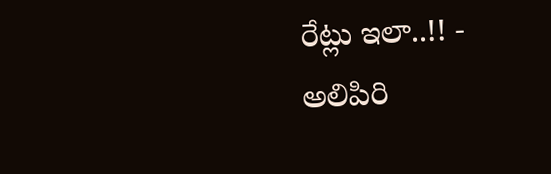రేట్లు ఇలా..!! -
అలిపిరి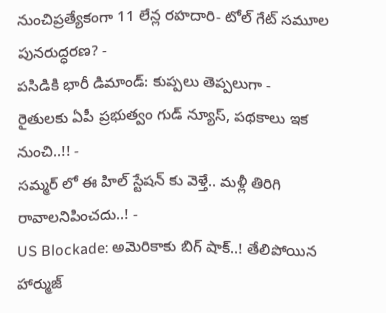నుంచిప్రత్యేకంగా 11 లేన్ల రహదారి- టోల్ గేట్ సమూల పునరుద్ధరణ? -
పసిడికి భారీ డిమాండ్: కుప్పలు తెప్పలుగా -
రైతులకు ఏపీ ప్రభుత్వం గుడ్ న్యూస్, పథకాలు ఇక నుంచి..!! -
సమ్మర్ లో ఈ హిల్ స్టేషన్ కు వెళ్తే.. మళ్లీ తిరిగి రావాలనిపించదు..! -
US Blockade: అమెరికాకు బిగ్ షాక్..! తేలిపోయిన హార్ముజ్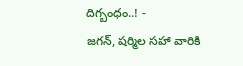దిగ్బంధం..! -
జగన్, షర్మిల సహా వారికి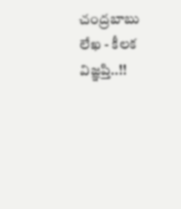చంద్రబాబు లేఖ - కీలక విజ్ఞప్తి..!!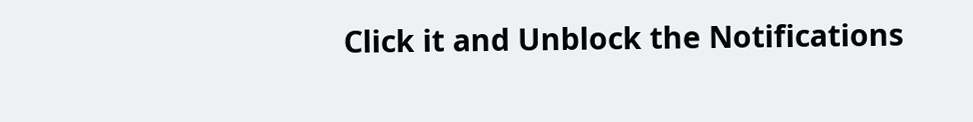Click it and Unblock the Notifications